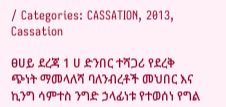/ Categories: CASSATION, 2013, Cassation

ፀሀይ ደረጃ 1 ሀ ድንበር ተሻጋሪ የደረቅ ጭነት ማመላለሻ ባለንብረቶች መህበር እና ኪንግ ሳምተስ ንግድ ኃላፊነቱ የተወሰነ የግል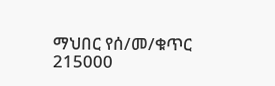ማህበር የሰ/መ/ቁጥር 215000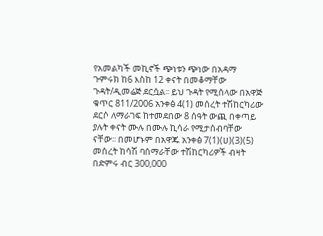የአመልካች መኪኖች ጭነቱን ጭነው በአዳማ ጉምሩክ ከ6 እስከ 12 ቀናት በመቆማቸው ጉዳት/ዲመሬጅ ደርሷል፡፡ ይህ ጉዳት የሚሰላው በአዋጅ ቁጥር 811/2006 አንቀፅ 4(1) መሰረት ተሽከርካሪው ደርሶ ለማራገፍ ከተመደበው 8 ሰዓት ውጪ በቀጣይ ያሉት ቀናት ሙሉ በሙሉ ኪሳራ የሚታሰብባቸው ናቸው፡፡ በመሆኑም በአዋጁ አንቀፅ 7(1)(ሀ)(3)(5) መሰረት ከሳሽ ባሰማራቸው ተሽከርካሪዎች ብዛት በድምሩ ብር 300,000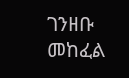ገንዘቡ መከፈል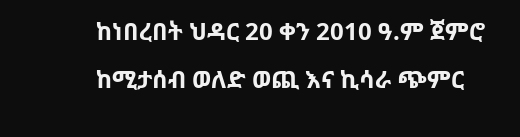ከነበረበት ህዳር 20 ቀን 2010 ዓ.ም ጀምሮ ከሚታሰብ ወለድ ወጪ እና ኪሳራ ጭምር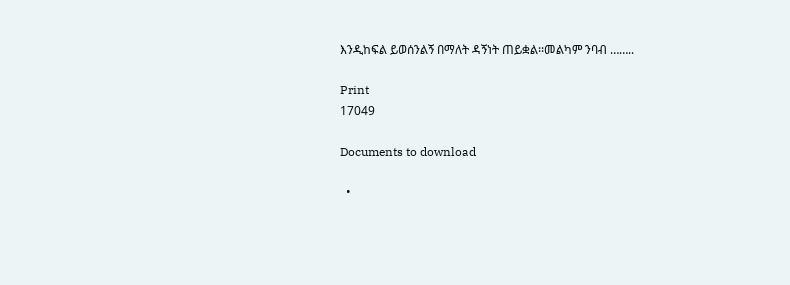እንዲከፍል ይወሰንልኝ በማለት ዳኝነት ጠይቋል፡፡መልካም ንባብ ……..

Print
17049

Documents to download

  •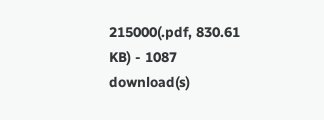215000(.pdf, 830.61 KB) - 1087 download(s)